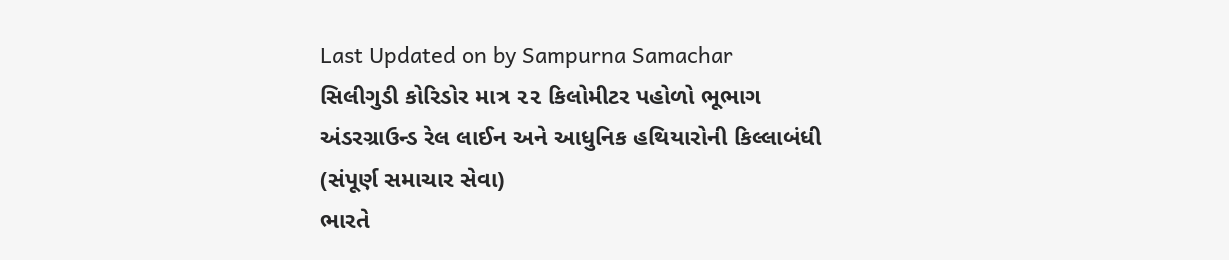Last Updated on by Sampurna Samachar
સિલીગુડી કોરિડોર માત્ર ૨૨ કિલોમીટર પહોળો ભૂભાગ
અંડરગ્રાઉન્ડ રેલ લાઈન અને આધુનિક હથિયારોની કિલ્લાબંધી
(સંપૂર્ણ સમાચાર સેવા)
ભારતે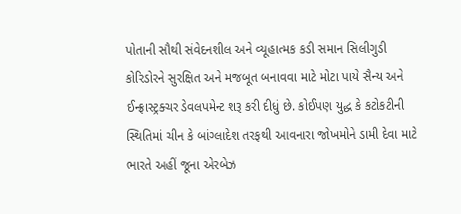પોતાની સૌથી સંવેદનશીલ અને વ્યૂહાત્મક કડી સમાન સિલીગુડી કોરિડોરને સુરક્ષિત અને મજબૂત બનાવવા માટે મોટા પાયે સૈન્ય અને ઈન્ફ્રાસ્ટ્રક્ચર ડેવલપમેન્ટ શરૂ કરી દીધું છે. કોઈપણ યુદ્ધ કે કટોકટીની સ્થિતિમાં ચીન કે બાંગ્લાદેશ તરફથી આવનારા જોખમોને ડામી દેવા માટે ભારતે અહીં જૂના એરબેઝ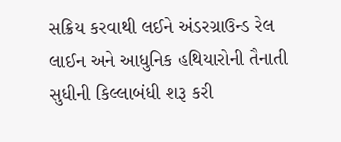સક્રિય કરવાથી લઈને અંડરગ્રાઉન્ડ રેલ લાઈન અને આધુનિક હથિયારોની તૈનાતી સુધીની કિલ્લાબંધી શરૂ કરી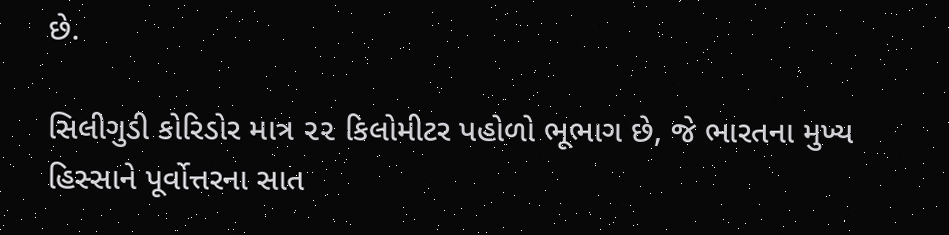છે.

સિલીગુડી કોરિડોર માત્ર ૨૨ કિલોમીટર પહોળો ભૂભાગ છે, જે ભારતના મુખ્ય હિસ્સાને પૂર્વોત્તરના સાત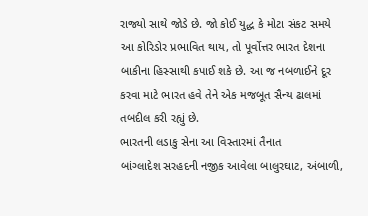રાજ્યો સાથે જોડે છે. જો કોઈ યુદ્ધ કે મોટા સંકટ સમયે આ કોરિડોર પ્રભાવિત થાય, તો પૂર્વોત્તર ભારત દેશના બાકીના હિસ્સાથી કપાઈ શકે છે. આ જ નબળાઈને દૂર કરવા માટે ભારત હવે તેને એક મજબૂત સૈન્ય ઢાલમાં તબદીલ કરી રહ્યું છે.
ભારતની લડાકુ સેના આ વિસ્તારમાં તૈનાત
બાંગ્લાદેશ સરહદની નજીક આવેલા બાલુરઘાટ, અંબાળી,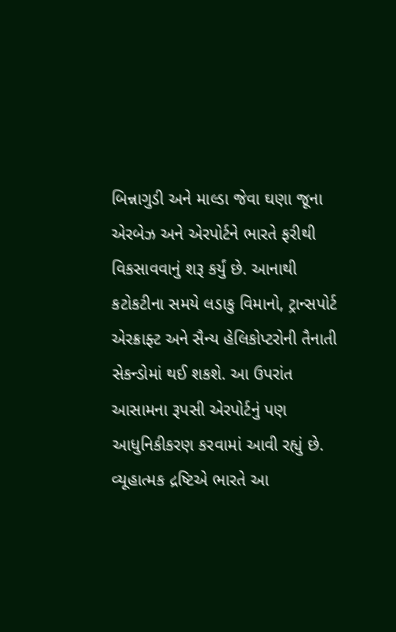બિન્નાગુડી અને માલ્ડા જેવા ઘણા જૂના એરબેઝ અને એરપોર્ટને ભારતે ફરીથી વિકસાવવાનું શરૂ કર્યું છે. આનાથી કટોકટીના સમયે લડાકુ વિમાનો, ટ્રાન્સપોર્ટ એરક્રાફ્ટ અને સૈન્ય હેલિકોપ્ટરોની તૈનાતી સેકન્ડોમાં થઈ શકશે. આ ઉપરાંત આસામના રૂપસી એરપોર્ટનું પણ આધુનિકીકરણ કરવામાં આવી રહ્યું છે.
વ્યૂહાત્મક દ્રષ્ટિએ ભારતે આ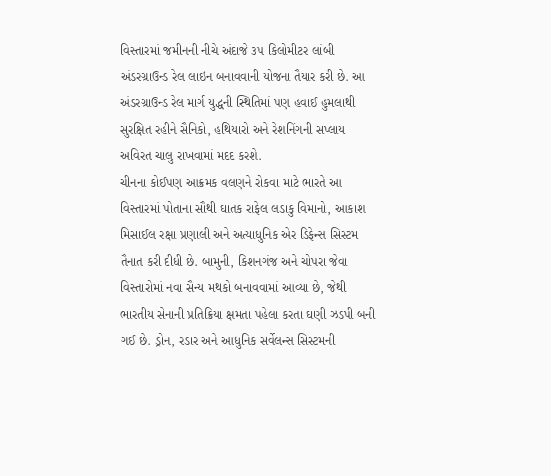વિસ્તારમાં જમીનની નીચે અંદાજે ૩૫ કિલોમીટર લાંબી અંડરગ્રાઉન્ડ રેલ લાઇન બનાવવાની યોજના તૈયાર કરી છે. આ અંડરગ્રાઉન્ડ રેલ માર્ગ યુદ્ધની સ્થિતિમાં પણ હવાઈ હુમલાથી સુરક્ષિત રહીને સૈનિકો, હથિયારો અને રેશનિંગની સપ્લાય અવિરત ચાલુ રાખવામાં મદદ કરશે.
ચીનના કોઈપણ આક્રમક વલણને રોકવા માટે ભારતે આ વિસ્તારમાં પોતાના સૌથી ઘાતક રાફેલ લડાકુ વિમાનો, આકાશ મિસાઈલ રક્ષા પ્રણાલી અને અત્યાધુનિક એર ડિફેન્સ સિસ્ટમ તૈનાત કરી દીધી છે. બામુની, કિશનગંજ અને ચોપરા જેવા વિસ્તારોમાં નવા સૈન્ય મથકો બનાવવામાં આવ્યા છે, જેથી ભારતીય સેનાની પ્રતિક્રિયા ક્ષમતા પહેલા કરતા ઘણી ઝડપી બની ગઈ છે. ડ્રોન, રડાર અને આધુનિક સર્વેલન્સ સિસ્ટમની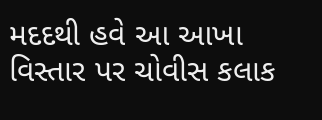મદદથી હવે આ આખા વિસ્તાર પર ચોવીસ કલાક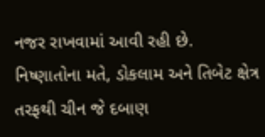નજર રાખવામાં આવી રહી છે.
નિષ્ણાતોના મતે, ડોકલામ અને તિબેટ ક્ષેત્ર તરફથી ચીન જે દબાણ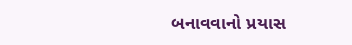બનાવવાનો પ્રયાસ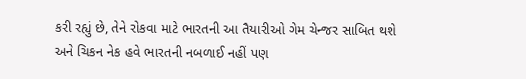કરી રહ્યું છે, તેને રોકવા માટે ભારતની આ તૈયારીઓ ગેમ ચેન્જર સાબિત થશે અને ચિકન નેક હવે ભારતની નબળાઈ નહીં પણ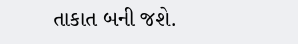તાકાત બની જશે.